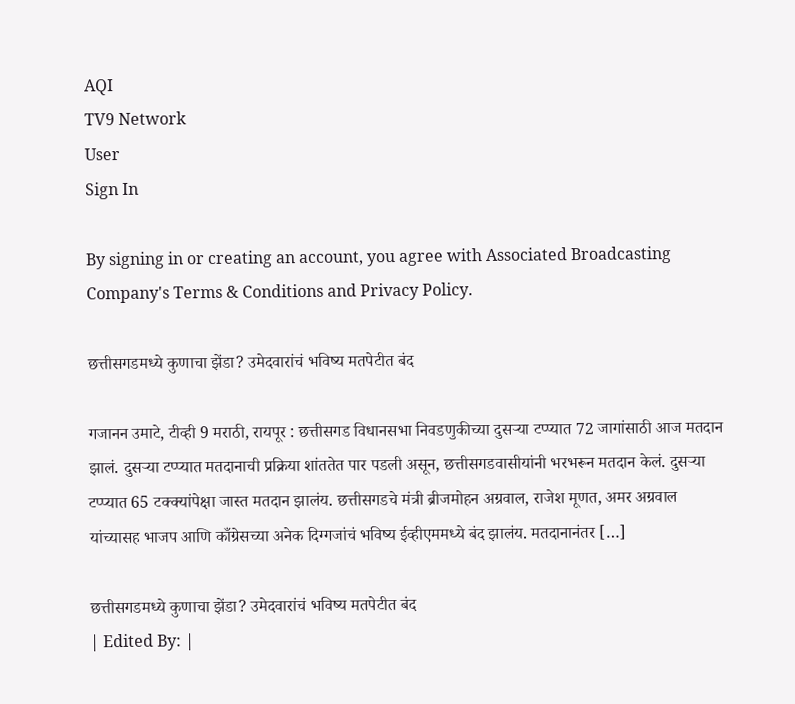AQI
TV9 Network
User
Sign In

By signing in or creating an account, you agree with Associated Broadcasting Company's Terms & Conditions and Privacy Policy.

छत्तीसगडमध्ये कुणाचा झेंडा? उमेदवारांचं भविष्य मतपेटीत बंद

गजानन उमाटे, टीव्ही 9 मराठी, रायपूर : छत्तीसगड विधानसभा निवडणुकीच्या दुसऱ्या टप्प्यात 72 जागांसाठी आज मतदान झालं. दुसऱ्या टप्प्यात मतदानाची प्रक्रिया शांततेत पार पडली असून, छत्तीसगडवासीयांनी भरभरून मतदान केलं. दुसऱ्या टप्प्यात 65 टक्क्यांपेक्षा जास्त मतदान झालंय. छत्तीसगडचे मंत्री ब्रीजमोहन अग्रवाल, राजेश मूणत, अमर अग्रवाल यांच्यासह भाजप आणि काँग्रेसच्या अनेक दिग्गजांचं भविष्य ईव्हीएममध्ये बंद झालंय. मतदानानंतर […]

छत्तीसगडमध्ये कुणाचा झेंडा? उमेदवारांचं भविष्य मतपेटीत बंद
| Edited By: |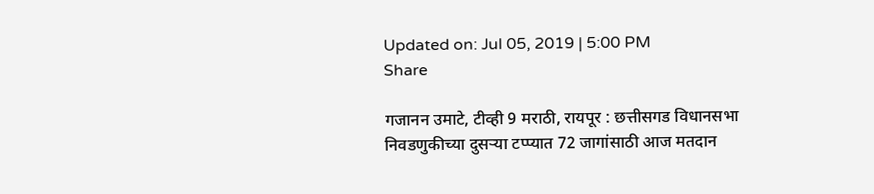Updated on: Jul 05, 2019 | 5:00 PM
Share

गजानन उमाटे, टीव्ही 9 मराठी, रायपूर : छत्तीसगड विधानसभा निवडणुकीच्या दुसऱ्या टप्प्यात 72 जागांसाठी आज मतदान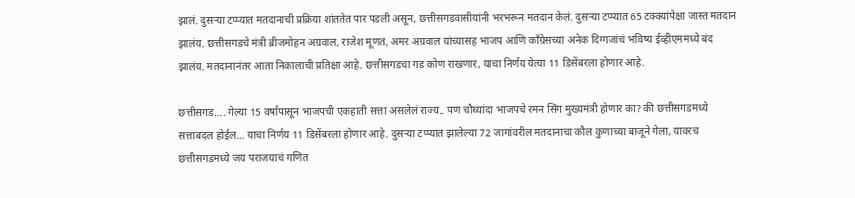झालं. दुसऱ्या टप्प्यात मतदानाची प्रक्रिया शांततेत पार पडली असून, छत्तीसगडवासीयांनी भरभरून मतदान केलं. दुसऱ्या टप्प्यात 65 टक्क्यांपेक्षा जास्त मतदान झालंय. छत्तीसगडचे मंत्री ब्रीजमोहन अग्रवाल, राजेश मूणत, अमर अग्रवाल यांच्यासह भाजप आणि काँग्रेसच्या अनेक दिग्गजांचं भविष्य ईव्हीएममध्ये बंद झालंय. मतदानानंतर आता निकालाची प्रतिक्षा आहे. छत्तीसगडचा गड कोण राखणार, याचा निर्णय येत्या 11 डिसेंबरला होणार आहे.

छत्तीसगड…. गेल्या 15 वर्षांपासून भाजपची एकहाती सत्ता असलेलं राज्य.. पण चौथ्यांदा भाजपचे रमन सिंग मुख्यमंत्री होणार का? की छत्तीसगडमध्ये सत्ताबदल होईल… याचा निर्णय 11 डिसेंबरला होणार आहे. दुसऱ्या टप्प्यात झालेल्या 72 जागांवरील मतदानाचा कौल कुणाच्या बाजूने गेला, यावरच छत्तीसगडमध्ये जय पराजयाचं गणित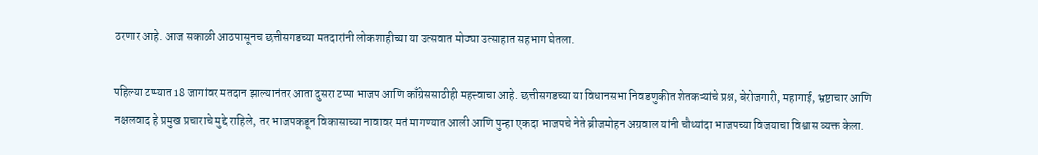ठरणार आहे. आज सकाळी आठपासूनच छत्तीसगडच्या मतदारांनी लोकशाहीच्या या उत्सवात मोठ्या उत्साहात सहभाग घेतला.

पहिल्या टप्प्यात 18 जागांवर मतदान झाल्यानंतर आता दुसरा टप्पा भाजप आणि काँग्रेससाठीही महत्त्वाचा आहे. छत्तीसगडच्या या विधानसभा निवडणुकीत शेतकऱ्यांचे प्रश्न, बेरोजगारी, महागाई, भ्रष्टाचार आणि नक्षलवाद हे प्रमुख प्रचाराचे मुद्दे राहिले, तर भाजपकडून विकासाच्या नावावर मतं मागण्यात आली आणि पुन्हा एकदा भाजपचे नेते ब्रीजमोहन अग्रवाल यांनी चौथ्यांदा भाजपच्या विजयाचा विश्वास व्यक्त केला.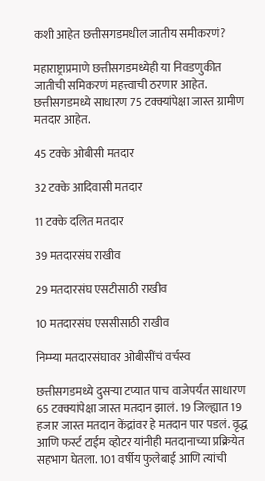कशी आहेत छत्तीसगडमधील जातीय समीकरणं?

महाराष्ट्राप्रमाणे छत्तीसगडमध्येही या निवडणुकीत जातीची समिकरणं महत्त्वाची ठरणार आहेत. छत्तीसगडमध्ये साधारण 75 टक्क्यांपेक्षा जास्त ग्रामीण मतदार आहेत.

45 टक्के ओबीसी मतदार

32 टक्के आदिवासी मतदार

11 टक्के दलित मतदार

39 मतदारसंघ राखीव

29 मतदारसंघ एसटीसाठी राखीव

10 मतदारसंघ एससीसाठी राखीव

निम्म्या मतदारसंघावर ओबीसींचं वर्चस्व

छत्तीसगडमध्ये दुसऱ्या टप्यात पाच वाजेपर्यंत साधारण 65 टक्क्यांपेक्षा जास्त मतदान झालं. 19 जिल्ह्यात 19 हजार जास्त मतदान केंद्रांवर हे मतदान पार पडलं. वृद्ध आणि फर्स्ट टाईम व्होटर यांनीही मतदानाच्या प्रक्रियेत सहभाग घेतला. 101 वर्षीय फुलेबाई आणि त्यांची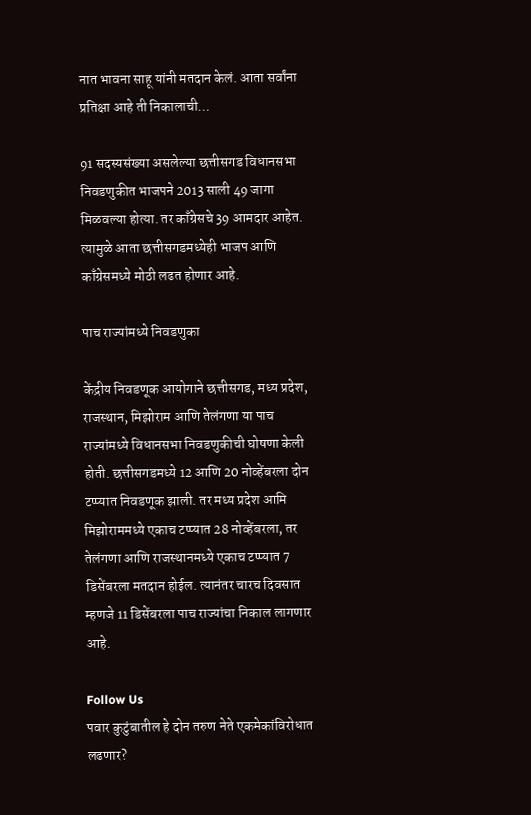नात भावना साहू यांनी मतदान केलं. आता सर्वांना प्रतिक्षा आहे ती निकालाची…

91 सदस्यसंख्या असलेल्या छत्तीसगड विधानसभा निवडणुकीत भाजपने 2013 साली 49 जागा मिळवल्या होत्या. तर काँग्रेसचे 39 आमदार आहेत. त्यामुळे आता छत्तीसगडमध्येही भाजप आणि काँग्रेसमध्ये मोठी लढत होणार आहे.

पाच राज्यांमध्ये निवडणुका

केंद्रीय निवडणूक आयोगाने छत्तीसगड, मध्य प्रदेश, राजस्थान, मिझोराम आणि तेलंगणा या पाच राज्यांमध्ये विधानसभा निवडणुकीची घोषणा केली होती. छत्तीसगडमध्ये 12 आणि 20 नोव्हेंबरला दोन टप्प्यात निवडणूक झाली. तर मध्य प्रदेश आमि मिझोराममध्ये एकाच टप्प्यात 28 नोव्हेंबरला, तर तेलंगणा आणि राजस्थानमध्ये एकाच टप्प्यात 7 डिसेंबरला मतदान होईल. त्यानंतर चारच दिवसात म्हणजे 11 डिसेंबरला पाच राज्यांचा निकाल लागणार आहे.

Follow Us
पवार कुटुंबातील हे दोन तरुण नेते एकमेकांविरोधात लढणार?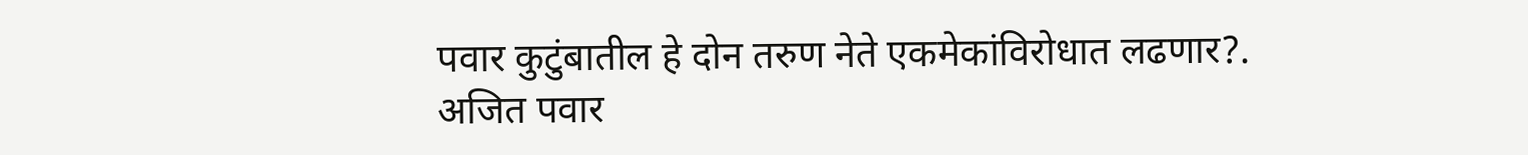पवार कुटुंबातील हे दोन तरुण नेते एकमेकांविरोधात लढणार?.
अजित पवार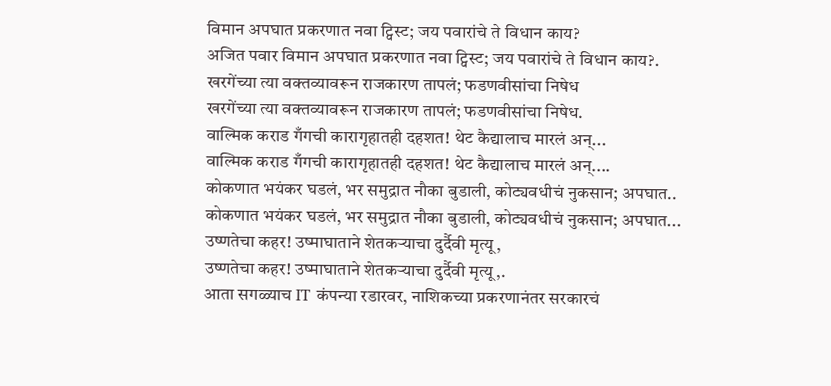विमान अपघात प्रकरणात नवा ट्विस्ट; जय पवारांचे ते विधान काय?
अजित पवार विमान अपघात प्रकरणात नवा ट्विस्ट; जय पवारांचे ते विधान काय?.
खरगेंच्या त्या वक्तव्यावरून राजकारण तापलं; फडणवीसांचा निषेध
खरगेंच्या त्या वक्तव्यावरून राजकारण तापलं; फडणवीसांचा निषेध.
वाल्मिक कराड गँगची कारागृहातही दहशत! थेट कैद्यालाच मारलं अन्...
वाल्मिक कराड गँगची कारागृहातही दहशत! थेट कैद्यालाच मारलं अन्....
कोकणात भयंकर घडलं, भर समुद्रात नौका बुडाली, कोट्यवधीचं नुकसान; अपघात..
कोकणात भयंकर घडलं, भर समुद्रात नौका बुडाली, कोट्यवधीचं नुकसान; अपघात...
उष्णतेचा कहर! उष्माघाताने शेतकऱ्याचा दुर्दैवी मृत्यू,
उष्णतेचा कहर! उष्माघाताने शेतकऱ्याचा दुर्दैवी मृत्यू,.
आता सगळ्याच IT कंपन्या रडारवर, नाशिकच्या प्रकरणानंतर सरकारचं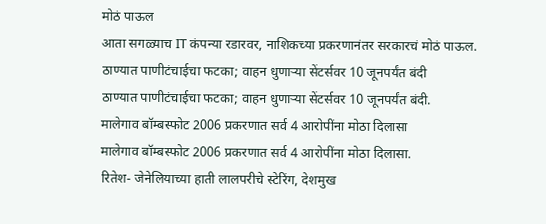मोठं पाऊल
आता सगळ्याच IT कंपन्या रडारवर, नाशिकच्या प्रकरणानंतर सरकारचं मोठं पाऊल.
ठाण्यात पाणीटंचाईचा फटका; वाहन धुणाऱ्या सेंटर्सवर 10 जूनपर्यंत बंदी
ठाण्यात पाणीटंचाईचा फटका; वाहन धुणाऱ्या सेंटर्सवर 10 जूनपर्यंत बंदी.
मालेगाव बॉम्बस्फोट 2006 प्रकरणात सर्व 4 आरोपींना मोठा दिलासा
मालेगाव बॉम्बस्फोट 2006 प्रकरणात सर्व 4 आरोपींना मोठा दिलासा.
रितेश- जेनेलियाच्या हाती लालपरीचे स्टेरिंग, देशमुख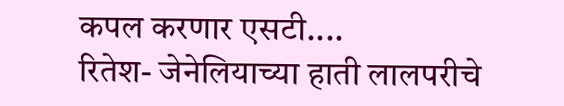कपल करणार एसटी....
रितेश- जेनेलियाच्या हाती लालपरीचे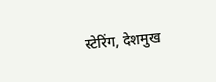स्टेरिंग, देशमुख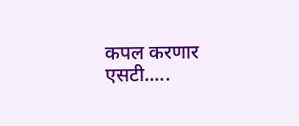कपल करणार एसटी.....